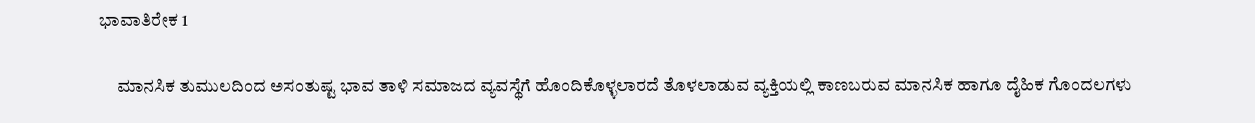ಭಾವಾತಿರೇಕ 1

     ಮಾನಸಿಕ ತುಮುಲದಿಂದ ಅಸಂತುಷ್ಟ ಭಾವ ತಾಳಿ ಸಮಾಜದ ವ್ಯವಸ್ಥೆಗೆ ಹೊಂದಿಕೊಳ್ಳಲಾರದೆ ತೊಳಲಾಡುವ ವ್ಯಕ್ತಿಯಲ್ಲಿ ಕಾಣಬರುವ ಮಾನಸಿಕ ಹಾಗೂ ದೈಹಿಕ ಗೊಂದಲಗಳು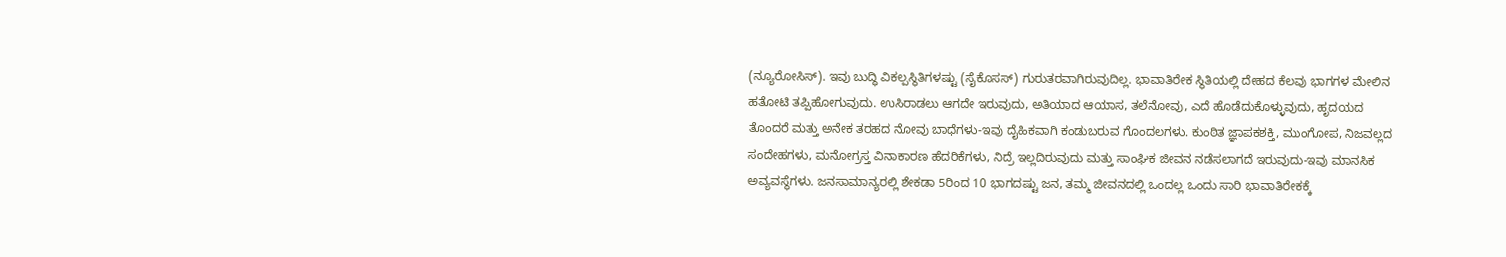(ನ್ಯೂರೋಸಿಸ್). ಇವು ಬುದ್ಧಿ ವಿಕಲ್ಪಸ್ಥಿತಿಗಳಷ್ಟು (ಸೈಕೊಸಸ್) ಗುರುತರವಾಗಿರುವುದಿಲ್ಲ. ಭಾವಾತಿರೇಕ ಸ್ಥಿತಿಯಲ್ಲಿ ದೇಹದ ಕೆಲವು ಭಾಗಗಳ ಮೇಲಿನ ಹತೋಟಿ ತಪ್ಪಿಹೋಗುವುದು. ಉಸಿರಾಡಲು ಆಗದೇ ಇರುವುದು, ಅತಿಯಾದ ಆಯಾಸ, ತಲೆನೋವು, ಎದೆ ಹೊಡೆದುಕೊಳ್ಳುವುದು, ಹೃದಯದ ತೊಂದರೆ ಮತ್ತು ಅನೇಕ ತರಹದ ನೋವು ಬಾಧೆಗಳು-ಇವು ದೈಹಿಕವಾಗಿ ಕಂಡುಬರುವ ಗೊಂದಲಗಳು. ಕುಂಠಿತ ಜ್ಞಾಪಕಶಕ್ತಿ, ಮುಂಗೋಪ, ನಿಜವಲ್ಲದ ಸಂದೇಹಗಳು, ಮನೋಗ್ರಸ್ತ ವಿನಾಕಾರಣ ಹೆದರಿಕೆಗಳು, ನಿದ್ರೆ ಇಲ್ಲದಿರುವುದು ಮತ್ತು ಸಾಂಘಿಕ ಜೀವನ ನಡೆಸಲಾಗದೆ ಇರುವುದು-ಇವು ಮಾನಸಿಕ ಅವ್ಯವಸ್ಥೆಗಳು. ಜನಸಾಮಾನ್ಯರಲ್ಲಿ ಶೇಕಡಾ 5ರಿಂದ 10 ಭಾಗದಷ್ಟು ಜನ, ತಮ್ಮ ಜೀವನದಲ್ಲಿ ಒಂದಲ್ಲ ಒಂದು ಸಾರಿ ಭಾವಾತಿರೇಕಕ್ಕೆ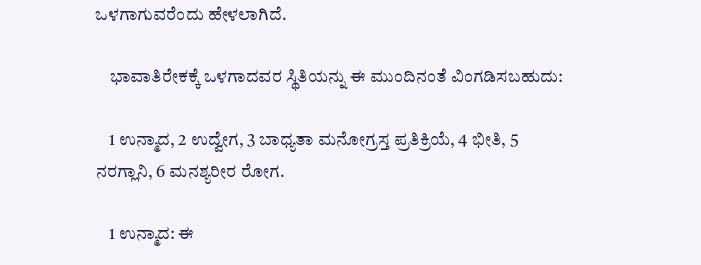ಒಳಗಾಗುವರೆಂದು ಹೇಳಲಾಗಿದೆ.

    ಭಾವಾತಿರೇಕಕ್ಕೆ ಒಳಗಾದವರ ಸ್ಥಿತಿಯನ್ನು ಈ ಮುಂದಿನಂತೆ ವಿಂಗಡಿಸಬಹುದು:

    1 ಉನ್ಮಾದ, 2 ಉದ್ವೇಗ, 3 ಬಾಧ್ಯತಾ ಮನೋಗ್ರಸ್ತ ಪ್ರತಿಕ್ರಿಯೆ, 4 ಭೀತಿ, 5 ನರಗ್ಲಾನಿ, 6 ಮನಶ್ಯರೀರ ರೋಗ.

    1 ಉನ್ಮಾದ: ಈ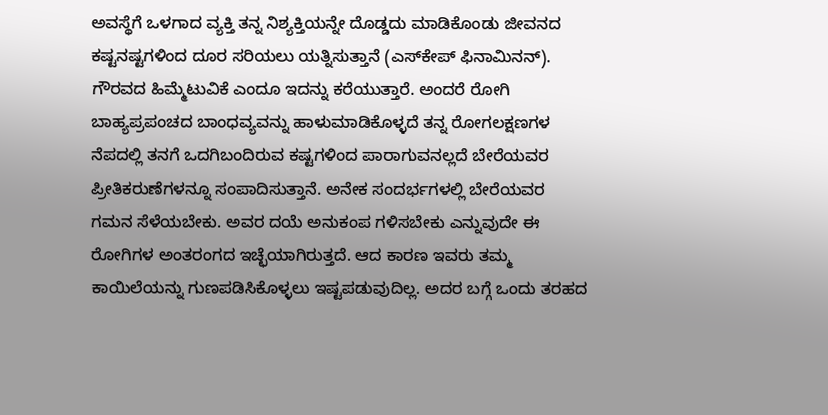ಅವಸ್ಥೆಗೆ ಒಳಗಾದ ವ್ಯಕ್ತಿ ತನ್ನ ನಿಶ್ಯಕ್ತಿಯನ್ನೇ ದೊಡ್ಡದು ಮಾಡಿಕೊಂಡು ಜೀವನದ ಕಷ್ಟನಷ್ಟಗಳಿಂದ ದೂರ ಸರಿಯಲು ಯತ್ನಿಸುತ್ತಾನೆ (ಎಸ್‍ಕೇಪ್ ಫಿನಾಮಿನನ್). ಗೌರವದ ಹಿಮ್ಮೆಟುವಿಕೆ ಎಂದೂ ಇದನ್ನು ಕರೆಯುತ್ತಾರೆ. ಅಂದರೆ ರೋಗಿ ಬಾಹ್ಯಪ್ರಪಂಚದ ಬಾಂಧವ್ಯವನ್ನು ಹಾಳುಮಾಡಿಕೊಳ್ಳದೆ ತನ್ನ ರೋಗಲಕ್ಷಣಗಳ ನೆಪದಲ್ಲಿ ತನಗೆ ಒದಗಿಬಂದಿರುವ ಕಷ್ಟಗಳಿಂದ ಪಾರಾಗುವನಲ್ಲದೆ ಬೇರೆಯವರ ಪ್ರೀತಿಕರುಣೆಗಳನ್ನೂ ಸಂಪಾದಿಸುತ್ತಾನೆ. ಅನೇಕ ಸಂದರ್ಭಗಳಲ್ಲಿ ಬೇರೆಯವರ ಗಮನ ಸೆಳೆಯಬೇಕು. ಅವರ ದಯೆ ಅನುಕಂಪ ಗಳಿಸಬೇಕು ಎನ್ನುವುದೇ ಈ ರೋಗಿಗಳ ಅಂತರಂಗದ ಇಚ್ಛೆಯಾಗಿರುತ್ತದೆ. ಆದ ಕಾರಣ ಇವರು ತಮ್ಮ ಕಾಯಿಲೆಯನ್ನು ಗುಣಪಡಿಸಿಕೊಳ್ಳಲು ಇಷ್ಟಪಡುವುದಿಲ್ಲ. ಅದರ ಬಗ್ಗೆ ಒಂದು ತರಹದ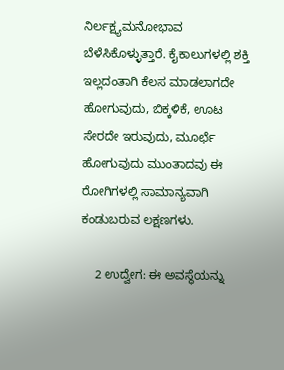ನಿರ್ಲಕ್ಷ್ಯಮನೋಭಾವ ಬೆಳೆಸಿಕೊಳ್ಳುತ್ತಾರೆ. ಕೈಕಾಲುಗಳಲ್ಲಿ ಶಕ್ತಿ ಇಲ್ಲದಂತಾಗಿ ಕೆಲಸ ಮಾಡಲಾಗದೇ ಹೋಗುವುದು, ಬಿಕ್ಕಳಿಕೆ, ಊಟ ಸೇರದೇ ಇರುವುದು, ಮೂರ್ಛೆ ಹೋಗುವುದು ಮುಂತಾದವು ಈ ರೋಗಿಗಳಲ್ಲಿ ಸಾಮಾನ್ಯವಾಗಿ ಕಂಡುಬರುವ ಲಕ್ಷಣಗಳು.

    2 ಉದ್ವೇಗ: ಈ ಅವಸ್ಥೆಯನ್ನು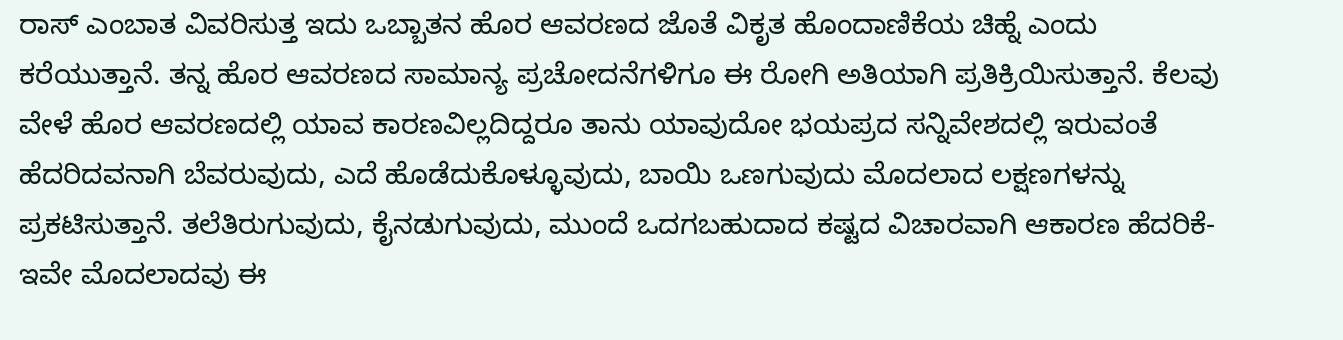ರಾಸ್ ಎಂಬಾತ ವಿವರಿಸುತ್ತ ಇದು ಒಬ್ಬಾತನ ಹೊರ ಆವರಣದ ಜೊತೆ ವಿಕೃತ ಹೊಂದಾಣಿಕೆಯ ಚಿಹ್ನೆ ಎಂದು ಕರೆಯುತ್ತಾನೆ. ತನ್ನ ಹೊರ ಆವರಣದ ಸಾಮಾನ್ಯ ಪ್ರಚೋದನೆಗಳಿಗೂ ಈ ರೋಗಿ ಅತಿಯಾಗಿ ಪ್ರತಿಕ್ರಿಯಿಸುತ್ತಾನೆ. ಕೆಲವು ವೇಳೆ ಹೊರ ಆವರಣದಲ್ಲಿ ಯಾವ ಕಾರಣವಿಲ್ಲದಿದ್ದರೂ ತಾನು ಯಾವುದೋ ಭಯಪ್ರದ ಸನ್ನಿವೇಶದಲ್ಲಿ ಇರುವಂತೆ ಹೆದರಿದವನಾಗಿ ಬೆವರುವುದು, ಎದೆ ಹೊಡೆದುಕೊಳ್ಳೂವುದು, ಬಾಯಿ ಒಣಗುವುದು ಮೊದಲಾದ ಲಕ್ಷಣಗಳನ್ನು ಪ್ರಕಟಿಸುತ್ತಾನೆ. ತಲೆತಿರುಗುವುದು, ಕೈನಡುಗುವುದು, ಮುಂದೆ ಒದಗಬಹುದಾದ ಕಷ್ಟದ ವಿಚಾರವಾಗಿ ಆಕಾರಣ ಹೆದರಿಕೆ-ಇವೇ ಮೊದಲಾದವು ಈ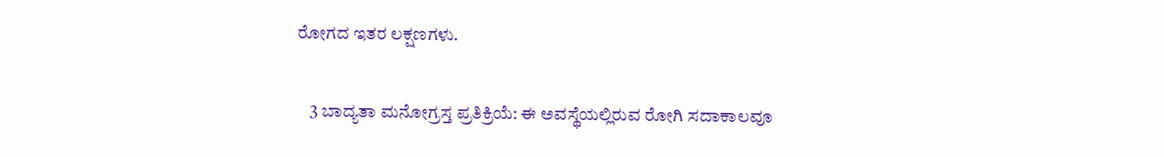ರೋಗದ ಇತರ ಲಕ್ಷಣಗಳು.

    3 ಬಾದ್ಯತಾ ಮನೋಗ್ರಸ್ತ ಪ್ರತಿಕ್ರಿಯೆ: ಈ ಅವಸ್ಥೆಯಲ್ಲಿರುವ ರೋಗಿ ಸದಾಕಾಲವೂ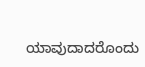ಯಾವುದಾದರೊಂದು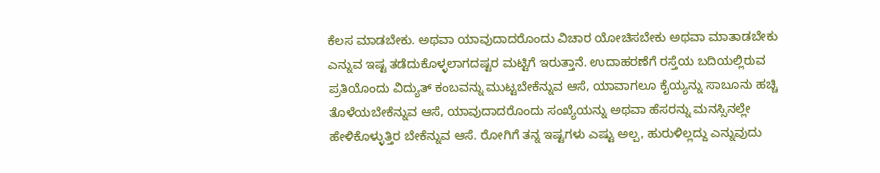ಕೆಲಸ ಮಾಡಬೇಕು. ಅಥವಾ ಯಾವುದಾದರೊಂದು ವಿಚಾರ ಯೋಚಿಸಬೇಕು ಅಥವಾ ಮಾತಾಡಬೇಕು ಎನ್ನುವ ಇಷ್ಟ ತಡೆದುಕೊಳ್ಳಲಾಗದಷ್ಟರ ಮಟ್ಟಿಗೆ ಇರುತ್ತಾನೆ. ಉದಾಹರಣೆಗೆ ರಸ್ತೆಯ ಬದಿಯಲ್ಲಿರುವ ಪ್ರತಿಯೊಂದು ವಿದ್ಯುತ್ ಕಂಬವನ್ನು ಮುಟ್ಟಬೇಕೆನ್ನುವ ಆಸೆ, ಯಾವಾಗಲೂ ಕೈಯ್ಯನ್ನು ಸಾಬೂನು ಹಚ್ಚಿ ತೊಳೆಯಬೇಕೆನ್ನುವ ಆಸೆ, ಯಾವುದಾದರೊಂದು ಸಂಖ್ಯೆಯನ್ನು ಅಥವಾ ಹೆಸರನ್ನು ಮನಸ್ಸಿನಲ್ಲೇ ಹೇಳಿಕೊಳ್ಳುತ್ತಿರ ಬೇಕೆನ್ನುವ ಆಸೆ. ರೋಗಿಗೆ ತನ್ನ ಇಷ್ಟಗಳು ಎಷ್ಟು ಅಲ್ಪ, ಹುರುಳಿಲ್ಲದ್ದು ಎನ್ನುವುದು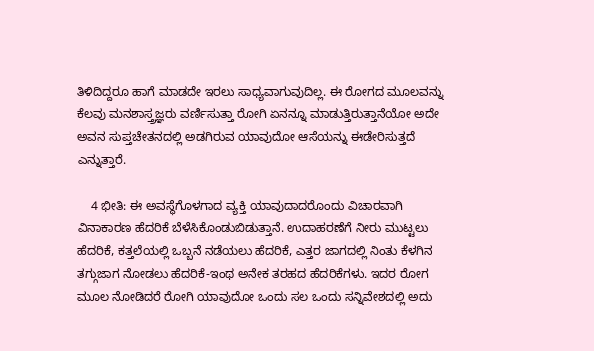ತಿಳಿದಿದ್ದರೂ ಹಾಗೆ ಮಾಡದೇ ಇರಲು ಸಾಧ್ಯವಾಗುವುದಿಲ್ಲ. ಈ ರೋಗದ ಮೂಲವನ್ನು ಕೆಲವು ಮನಶಾಸ್ತ್ರಜ್ಞರು ವರ್ಣಿಸುತ್ತಾ ರೋಗಿ ಏನನ್ನೂ ಮಾಡುತ್ತಿರುತ್ತಾನೆಯೋ ಅದೇ ಅವನ ಸುಪ್ತಚೇತನದಲ್ಲಿ ಅಡಗಿರುವ ಯಾವುದೋ ಆಸೆಯನ್ನು ಈಡೇರಿಸುತ್ತದೆ ಎನ್ನುತ್ತಾರೆ.

    4 ಭೀತಿ: ಈ ಅವಸ್ಥೆಗೊಳಗಾದ ವ್ಯಕ್ತಿ ಯಾವುದಾದರೊಂದು ವಿಚಾರವಾಗಿ ವಿನಾಕಾರಣ ಹೆದರಿಕೆ ಬೆಳೆಸಿಕೊಂಡುಬಿಡುತ್ತಾನೆ. ಉದಾಹರಣೆಗೆ ನೀರು ಮುಟ್ಟಲು ಹೆದರಿಕೆ, ಕತ್ತಲೆಯಲ್ಲಿ ಒಬ್ಬನೆ ನಡೆಯಲು ಹೆದರಿಕೆ, ಎತ್ತರ ಜಾಗದಲ್ಲಿ ನಿಂತು ಕೆಳಗಿನ ತಗ್ಗುಜಾಗ ನೋಡಲು ಹೆದರಿಕೆ-ಇಂಥ ಅನೇಕ ತರಹದ ಹೆದರಿಕೆಗಳು. ಇದರ ರೋಗ ಮೂಲ ನೋಡಿದರೆ ರೋಗಿ ಯಾವುದೋ ಒಂದು ಸಲ ಒಂದು ಸನ್ನಿವೇಶದಲ್ಲಿ ಅದು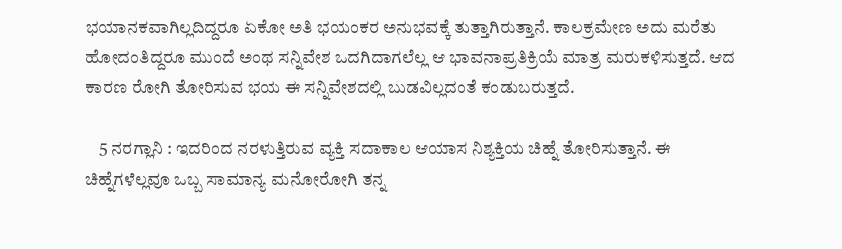ಭಯಾನಕವಾಗಿಲ್ಲದಿದ್ದರೂ ಏಕೋ ಅತಿ ಭಯಂಕರ ಅನುಭವಕ್ಕೆ ತುತ್ತಾಗಿರುತ್ತಾನೆ. ಕಾಲಕ್ರಮೇಣ ಅದು ಮರೆತು ಹೋದಂತಿದ್ದರೂ ಮುಂದೆ ಅಂಥ ಸನ್ನಿವೇಶ ಒದಗಿದಾಗಲೆಲ್ಲ ಆ ಭಾವನಾಪ್ರತಿಕ್ರಿಯೆ ಮಾತ್ರ ಮರುಕಳಿಸುತ್ತದೆ. ಆದ ಕಾರಣ ರೋಗಿ ತೋರಿಸುವ ಭಯ ಈ ಸನ್ನಿವೇಶದಲ್ಲಿ ಬುಡವಿಲ್ಲದಂತೆ ಕಂಡುಬರುತ್ತದೆ.

    5 ನರಗ್ಲಾನಿ : ಇದರಿಂದ ನರಳುತ್ತಿರುವ ವ್ಯಕ್ತಿ ಸದಾಕಾಲ ಆಯಾಸ ನಿಶ್ಯಕ್ತಿಯ ಚಿಹ್ನೆ ತೋರಿಸುತ್ತಾನೆ. ಈ ಚಿಹ್ನೆಗಳೆಲ್ಲವೂ ಒಬ್ಬ ಸಾಮಾನ್ಯ ಮನೋರೋಗಿ ತನ್ನ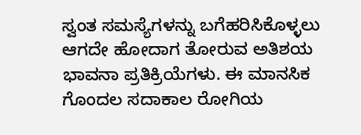ಸ್ವಂತ ಸಮಸ್ಯೆಗಳನ್ನು ಬಗೆಹರಿಸಿಕೊಳ್ಳಲು ಆಗದೇ ಹೋದಾಗ ತೋರುವ ಅತಿಶಯ ಭಾವನಾ ಪ್ರತಿಕ್ರಿಯೆಗಳು. ಈ ಮಾನಸಿಕ ಗೊಂದಲ ಸದಾಕಾಲ ರೋಗಿಯ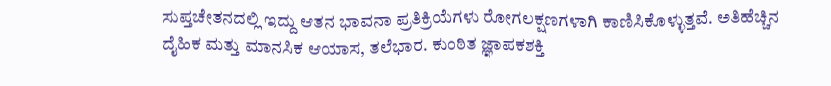ಸುಪ್ತಚೇತನದಲ್ಲಿ ಇದ್ದು ಆತನ ಭಾವನಾ ಪ್ರತಿಕ್ರಿಯೆಗಳು ರೋಗಲಕ್ಷಣಗಳಾಗಿ ಕಾಣಿಸಿಕೊಳ್ಳುತ್ತವೆ. ಅತಿಹೆಚ್ಚಿನ ದೈಹಿಕ ಮತ್ತು ಮಾನಸಿಕ ಆಯಾಸ, ತಲೆಭಾರ. ಕುಂಠಿತ ಜ್ಞಾಪಕಶಕ್ತಿ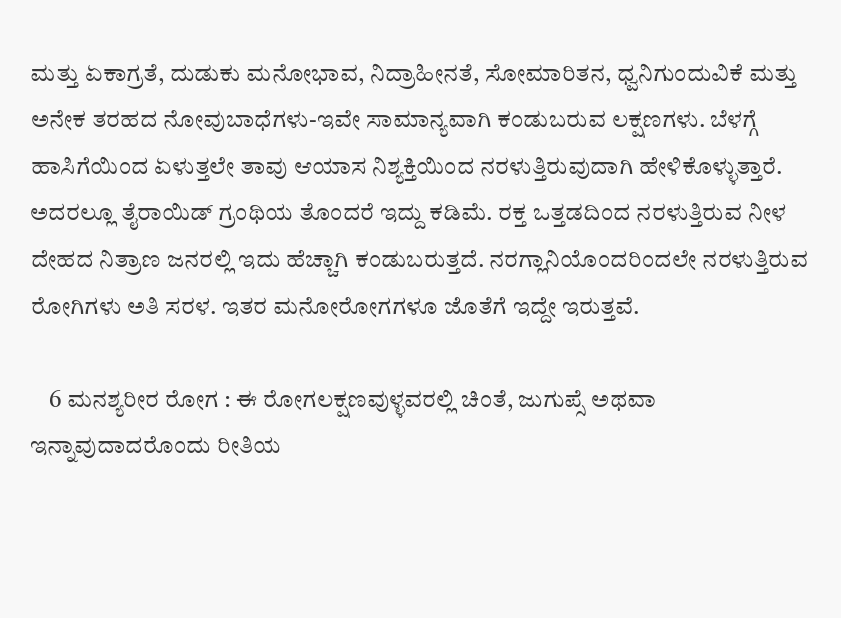ಮತ್ತು ಏಕಾಗ್ರತೆ, ದುಡುಕು ಮನೋಭಾವ, ನಿದ್ರಾಹೀನತೆ, ಸೋಮಾರಿತನ, ಧ್ವನಿಗುಂದುವಿಕೆ ಮತ್ತು ಅನೇಕ ತರಹದ ನೋವುಬಾಧೆಗಳು-ಇವೇ ಸಾಮಾನ್ಯವಾಗಿ ಕಂಡುಬರುವ ಲಕ್ಷಣಗಳು. ಬೆಳಗ್ಗೆ ಹಾಸಿಗೆಯಿಂದ ಏಳುತ್ತಲೇ ತಾವು ಆಯಾಸ ನಿಶ್ಯಕ್ತಿಯಿಂದ ನರಳುತ್ತಿರುವುದಾಗಿ ಹೇಳಿಕೊಳ್ಳುತ್ತಾರೆ. ಅದರಲ್ಲೂ ತೈರಾಯಿಡ್ ಗ್ರಂಥಿಯ ತೊಂದರೆ ಇದ್ದು ಕಡಿಮೆ. ರಕ್ತ ಒತ್ತಡದಿಂದ ನರಳುತ್ತಿರುವ ನೀಳ ದೇಹದ ನಿತ್ರಾಣ ಜನರಲ್ಲಿ ಇದು ಹೆಚ್ಚಾಗಿ ಕಂಡುಬರುತ್ತದೆ. ನರಗ್ಲಾನಿಯೊಂದರಿಂದಲೇ ನರಳುತ್ತಿರುವ ರೋಗಿಗಳು ಅತಿ ಸರಳ. ಇತರ ಮನೋರೋಗಗಳೂ ಜೊತೆಗೆ ಇದ್ದೇ ಇರುತ್ತವೆ.

    6 ಮನಶ್ಯರೀರ ರೋಗ : ಈ ರೋಗಲಕ್ಷಣವುಳ್ಳವರಲ್ಲಿ ಚಿಂತೆ, ಜುಗುಪ್ಸೆ ಅಥವಾ ಇನ್ನಾವುದಾದರೊಂದು ರೀತಿಯ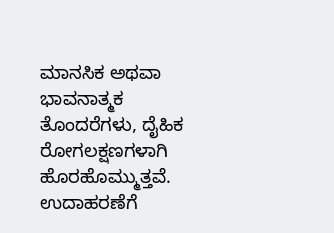ಮಾನಸಿಕ ಅಥವಾ ಭಾವನಾತ್ಮಕ ತೊಂದರೆಗಳು, ದೈಹಿಕ ರೋಗಲಕ್ಷಣಗಳಾಗಿ ಹೊರಹೊಮ್ಮುತ್ತವೆ. ಉದಾಹರಣೆಗೆ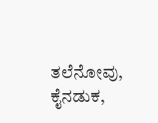ತಲೆನೋವು, ಕೈನಡುಕ,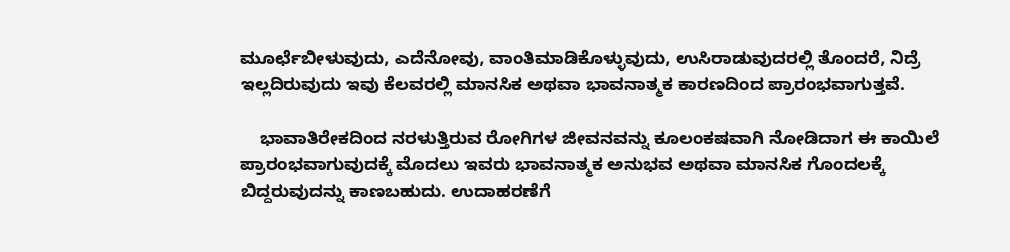ಮೂರ್ಛೆಬೀಳುವುದು, ಎದೆನೋವು, ವಾಂತಿಮಾಡಿಕೊಳ್ಳುವುದು, ಉಸಿರಾಡುವುದರಲ್ಲಿ ತೊಂದರೆ, ನಿದ್ರೆ ಇಲ್ಲದಿರುವುದು ಇವು ಕೆಲವರಲ್ಲಿ ಮಾನಸಿಕ ಅಥವಾ ಭಾವನಾತ್ಮಕ ಕಾರಣದಿಂದ ಪ್ರಾರಂಭವಾಗುತ್ತವೆ.

    ಭಾವಾತಿರೇಕದಿಂದ ನರಳುತ್ತಿರುವ ರೋಗಿಗಳ ಜೀವನವನ್ನು ಕೂಲಂಕಷವಾಗಿ ನೋಡಿದಾಗ ಈ ಕಾಯಿಲೆ ಪ್ರಾರಂಭವಾಗುವುದಕ್ಕೆ ಮೊದಲು ಇವರು ಭಾವನಾತ್ಮಕ ಅನುಭವ ಅಥವಾ ಮಾನಸಿಕ ಗೊಂದಲಕ್ಕೆ ಬಿದ್ದರುವುದನ್ನು ಕಾಣಬಹುದು. ಉದಾಹರಣೆಗೆ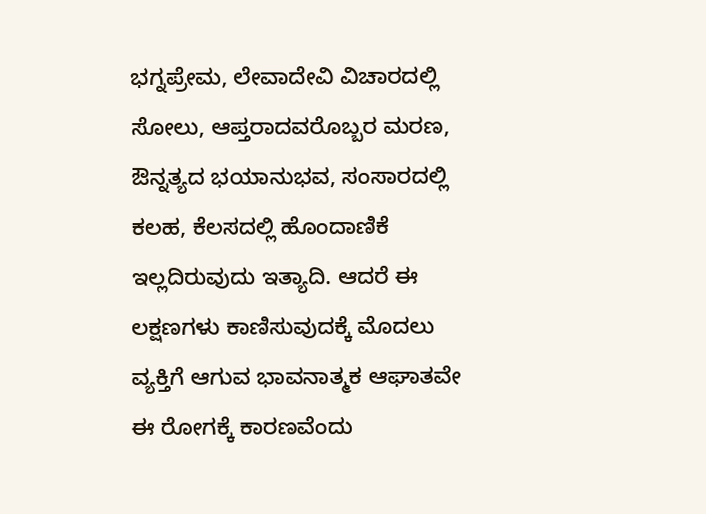ಭಗ್ನಪ್ರೇಮ, ಲೇವಾದೇವಿ ವಿಚಾರದಲ್ಲಿ ಸೋಲು, ಆಪ್ತರಾದವರೊಬ್ಬರ ಮರಣ, ಔನ್ನತ್ಯದ ಭಯಾನುಭವ, ಸಂಸಾರದಲ್ಲಿ ಕಲಹ, ಕೆಲಸದಲ್ಲಿ ಹೊಂದಾಣಿಕೆ ಇಲ್ಲದಿರುವುದು ಇತ್ಯಾದಿ. ಆದರೆ ಈ ಲಕ್ಷಣಗಳು ಕಾಣಿಸುವುದಕ್ಕೆ ಮೊದಲು ವ್ಯಕ್ತಿಗೆ ಆಗುವ ಭಾವನಾತ್ಮಕ ಆಘಾತವೇ ಈ ರೋಗಕ್ಕೆ ಕಾರಣವೆಂದು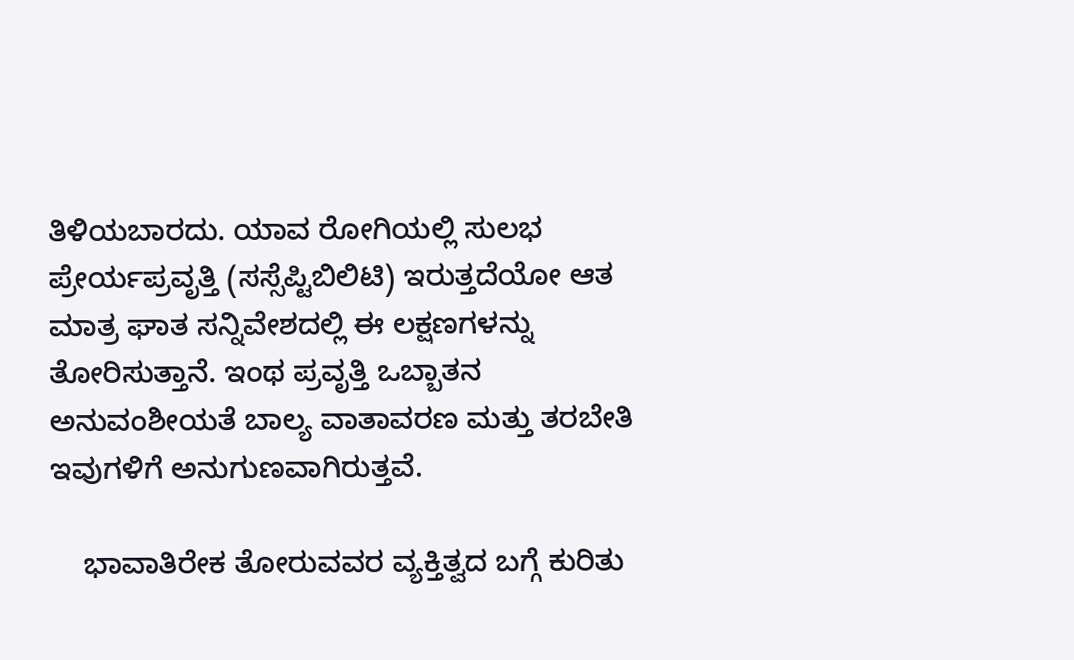ತಿಳಿಯಬಾರದು. ಯಾವ ರೋಗಿಯಲ್ಲಿ ಸುಲಭ ಪ್ರೇರ್ಯಪ್ರವೃತ್ತಿ (ಸಸ್ಸೆಪ್ಟಿಬಿಲಿಟಿ) ಇರುತ್ತದೆಯೋ ಆತ ಮಾತ್ರ ಘಾತ ಸನ್ನಿವೇಶದಲ್ಲಿ ಈ ಲಕ್ಷಣಗಳನ್ನು ತೋರಿಸುತ್ತಾನೆ. ಇಂಥ ಪ್ರವೃತ್ತಿ ಒಬ್ಬಾತನ ಅನುವಂಶೀಯತೆ ಬಾಲ್ಯ ವಾತಾವರಣ ಮತ್ತು ತರಬೇತಿ ಇವುಗಳಿಗೆ ಅನುಗುಣವಾಗಿರುತ್ತವೆ.

    ಭಾವಾತಿರೇಕ ತೋರುವವರ ವ್ಯಕ್ತಿತ್ವದ ಬಗ್ಗೆ ಕುರಿತು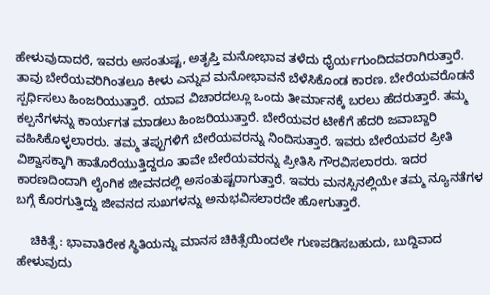ಹೇಳುವುದಾದರೆ, ಇವರು ಅಸಂತುಷ್ಟ, ಅತೃಪ್ತಿ ಮನೋಭಾವ ತಳೆದು ಧೈರ್ಯಗುಂದಿದವರಾಗಿರುತ್ತಾರೆ. ತಾವು ಬೇರೆಯವರಿಗಿಂತಲೂ ಕೀಳು ಎನ್ನುವ ಮನೋಭಾವನೆ ಬೆಳೆಸಿಕೊಂಡ ಕಾರಣ. ಬೇರೆಯವರೊಡನೆ ಸ್ಪರ್ಧಿಸಲು ಹಿಂಜರಿಯುತ್ತಾರೆ. ಯಾವ ವಿಚಾರದಲ್ಲೂ ಒಂದು ತೀರ್ಮಾನಕ್ಕೆ ಬರಲು ಹೆದರುತ್ತಾರೆ. ತಮ್ಮ ಕಲ್ಪನೆಗಳನ್ನು ಕಾರ್ಯಗತ ಮಾಡಲು ಹಿಂಜರಿಯುತ್ತಾರೆ. ಬೇರೆಯವರ ಟೀಕೆಗೆ ಹೆದರಿ ಜವಾಬ್ದಾರಿ ವಹಿಸಿಕೊಳ್ಳಲಾರರು. ತಮ್ಮ ತಪ್ಪುಗಳಿಗೆ ಬೇರೆಯವರನ್ನು ನಿಂದಿಸುತ್ತಾರೆ. ಇವರು ಬೇರೆಯವರ ಪ್ರೀತಿ ವಿಶ್ವಾಸಕ್ಕಾಗಿ ಹಾತೊರೆಯುತ್ತಿದ್ದರೂ ತಾವೇ ಬೇರೆಯವರನ್ನು ಪ್ರೀತಿಸಿ ಗೌರವಿಸಲಾರರು. ಇದರ ಕಾರಣದಿಂದಾಗಿ ಲೈಂಗಿಕ ಜೀವನದಲ್ಲಿ ಅಸಂತುಷ್ಟರಾಗುತ್ತಾರೆ. ಇವರು ಮನಸ್ಸಿನಲ್ಲಿಯೇ ತಮ್ಮ ನ್ಯೂನತೆಗಳ ಬಗ್ಗೆ ಕೊರಗುತ್ತಿದ್ದು ಜೀವನದ ಸುಖಗಳನ್ನು ಅನುಭವಿಸಲಾರದೇ ಹೋಗುತ್ತಾರೆ.

    ಚಿಕಿತ್ಸೆ : ಭಾವಾತಿರೇಕ ಸ್ಥಿತಿಯನ್ನು ಮಾನಸ ಚಿಕಿತ್ಸೆಯಿಂದಲೇ ಗುಣಪಡಿಸಬಹುದು, ಬುದ್ದಿವಾದ ಹೇಳುವುದು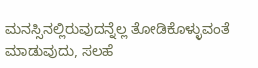ಮನಸ್ಸಿನಲ್ಲಿರುವುದನ್ನೆಲ್ಲ ತೋಡಿಕೊಳ್ಳುವಂತೆ ಮಾಡುವುದು, ಸಲಹೆ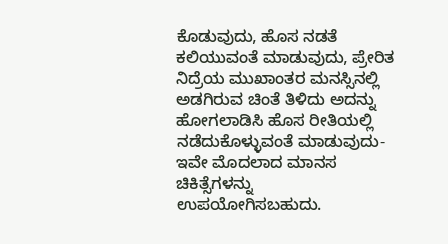ಕೊಡುವುದು, ಹೊಸ ನಡತೆ ಕಲಿಯುವಂತೆ ಮಾಡುವುದು, ಪ್ರೇರಿತ ನಿದ್ರೆಯ ಮುಖಾಂತರ ಮನಸ್ಸಿನಲ್ಲಿ ಅಡಗಿರುವ ಚಿಂತೆ ತಿಳಿದು ಅದನ್ನು ಹೋಗಲಾಡಿಸಿ ಹೊಸ ರೀತಿಯಲ್ಲಿ ನಡೆದುಕೊಳ್ಳುವಂತೆ ಮಾಡುವುದು- ಇವೇ ಮೊದಲಾದ ಮಾನಸ ಚಿಕಿತ್ಸೆಗಳನ್ನು ಉಪಯೋಗಿಸಬಹುದು.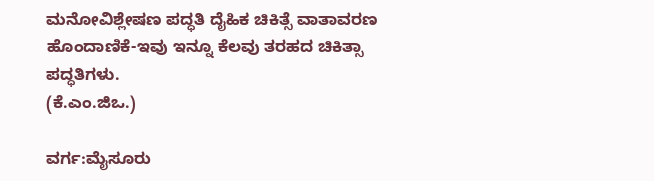ಮನೋವಿಶ್ಲೇಷಣ ಪದ್ಧತಿ ದೈಹಿಕ ಚಿಕಿತ್ಸೆ ವಾತಾವರಣ ಹೊಂದಾಣಿಕೆ-ಇವು ಇನ್ನೂ ಕೆಲವು ತರಹದ ಚಿಕಿತ್ಸಾ ಪದ್ಧತಿಗಳು.
(ಕೆ.ಎಂ.ಜಿಒ.)

ವರ್ಗ:ಮೈಸೂರು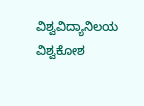ವಿಶ್ವವಿದ್ಯಾನಿಲಯ ವಿಶ್ವಕೋಶ